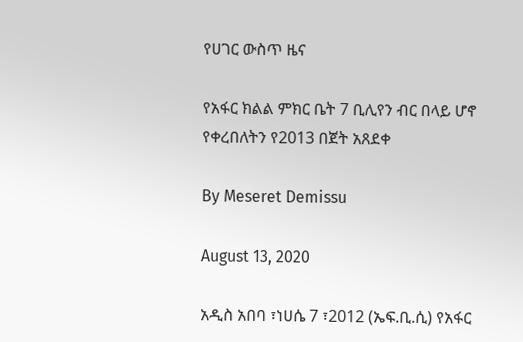የሀገር ውስጥ ዜና

የአፋር ክልል ምክር ቤት 7 ቢሊየን ብር በላይ ሆኖ የቀረበለትን የ2013 በጀት አጸደቀ

By Meseret Demissu

August 13, 2020

አዲስ አበባ ፣ነሀሴ 7 ፣2012 (ኤፍ.ቢ.ሲ) የአፋር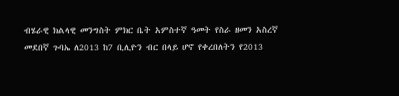ብሄራዊ ክልላዊ መንግስት ምክር ቤት አምስተኛ ዓመት የስራ ዘመን አስረኛ መደበኛ ጉባኤ ለ2013 ከ7 ቢሊዮን ብር በላይ ሆኖ የቀረበለትን የ2013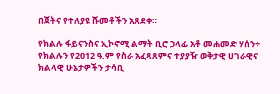በጀትና የተለያዩ ሹመቶችን አጸደቀ።

የክልሉ ፋይናንስና ኢኮኖሚ ልማት ቢሮ ኃላፊ አቶ መሐመድ ሃሰን÷ የክልሉን የ2012 ዓ.ም የስራ አፈጻጸምና ተያያዥ ወቅታዊ ሀገራዊና ክልላዊ ሁኔታዎችን ታሳቢ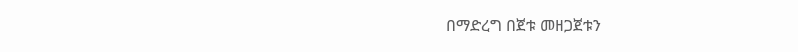በማድረግ በጀቱ መዘጋጀቱን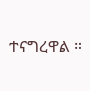ተናግረዋል ።